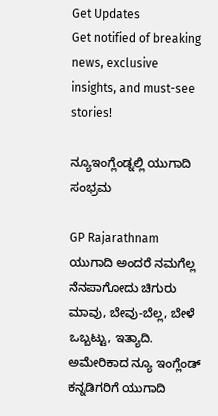Get Updates
Get notified of breaking news, exclusive insights, and must-see stories!

ನ್ಯೂಇಂಗ್ಲೆಂಡ್ನಲ್ಲಿ ಯುಗಾದಿ ಸಂಭ್ರಮ

GP Rajarathnam
ಯುಗಾದಿ ಅಂದರೆ ನಮಗೆಲ್ಲ ನೆನಪಾಗೋದು ಚಿಗುರು ಮಾವು, ಬೇವು-ಬೆಲ್ಲ, ಬೇಳೆ ಒಬ್ಬಟ್ಟು, ಇತ್ಯಾದಿ. ಅಮೇರಿಕಾದ ನ್ಯೂ ಇಂಗ್ಲೆಂಡ್ ಕನ್ನಡಿಗರಿಗೆ ಯುಗಾದಿ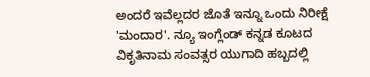ಅಂದರೆ ಇವೆಲ್ಲದರ ಜೊತೆ ಇನ್ನೂ ಒಂದು ನಿರೀಕ್ಷೆ 'ಮಂದಾರ'. ನ್ಯೂ ಇಂಗ್ಲೆಂಡ್ ಕನ್ನಡ ಕೂಟದ ವಿಕೃತಿನಾಮ ಸಂವತ್ಸರ ಯುಗಾದಿ ಹಬ್ಬದಲ್ಲಿ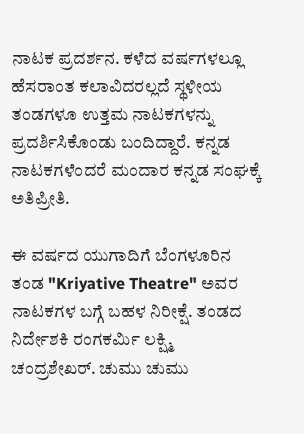ನಾಟಕ ಪ್ರದರ್ಶನ. ಕಳೆದ ವರ್ಷಗಳಲ್ಲೂ ಹೆಸರಾಂತ ಕಲಾವಿದರಲ್ಲದೆ ಸ್ಥಳೀಯ ತಂಡಗಳೂ ಉತ್ತಮ ನಾಟಕಗಳನ್ನು ಪ್ರದರ್ಶಿಸಿಕೊಂಡು ಬಂದಿದ್ದಾರೆ. ಕನ್ನಡ ನಾಟಕಗಳೆಂದರೆ ಮಂದಾರ ಕನ್ನಡ ಸಂಘಕ್ಕೆ ಅತಿಪ್ರೀತಿ.

ಈ ವರ್ಷದ ಯುಗಾದಿಗೆ ಬೆಂಗಳೂರಿನ ತಂಡ "Kriyative Theatre" ಅವರ ನಾಟಕಗಳ ಬಗ್ಗೆ ಬಹಳ ನಿರೀಕ್ಷೆ. ತಂಡದ ನಿರ್ದೇಶಕಿ ರಂಗಕರ್ಮಿ ಲಕ್ಷ್ಮಿ ಚಂದ್ರಶೇಖರ್. ಚುಮು ಚುಮು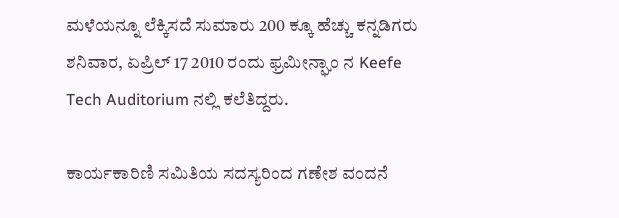ಮಳೆಯನ್ನೂ ಲೆಕ್ಕಿಸದೆ ಸುಮಾರು 200 ಕ್ಕೂ ಹೆಚ್ಚು ಕನ್ನಡಿಗರು ಶನಿವಾರ, ಏಪ್ರಿಲ್ 17 2010 ರಂದು ಫ್ರಮೀನ್ಘಾಂ ನ Keefe Tech Auditorium ನಲ್ಲಿ ಕಲೆತಿದ್ದರು.

ಕಾರ್ಯಕಾರಿಣಿ ಸಮಿತಿಯ ಸದಸ್ಯರಿಂದ ಗಣೇಶ ವಂದನೆ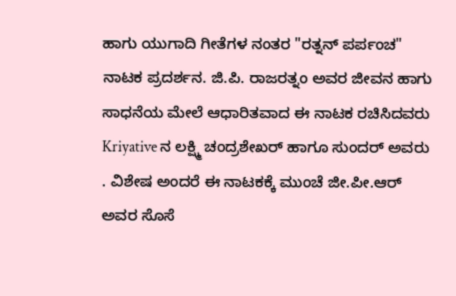ಹಾಗು ಯುಗಾದಿ ಗೀತೆಗಳ ನಂತರ "ರತ್ನನ್ ಪರ್ಪಂಚ" ನಾಟಕ ಪ್ರದರ್ಶನ. ಜಿ.ಪಿ. ರಾಜರತ್ನಂ ಅವರ ಜೀವನ ಹಾಗು ಸಾಧನೆಯ ಮೇಲೆ ಆಧಾರಿತವಾದ ಈ ನಾಟಕ ರಚಿಸಿದವರು Kriyative ನ ಲಕ್ಷ್ಮಿ ಚಂದ್ರಶೇಖರ್ ಹಾಗೂ ಸುಂದರ್ ಅವರು . ವಿಶೇಷ ಅಂದರೆ ಈ ನಾಟಕಕ್ಕೆ ಮುಂಚೆ ಜೀ.ಪೀ.ಆರ್ ಅವರ ಸೊಸೆ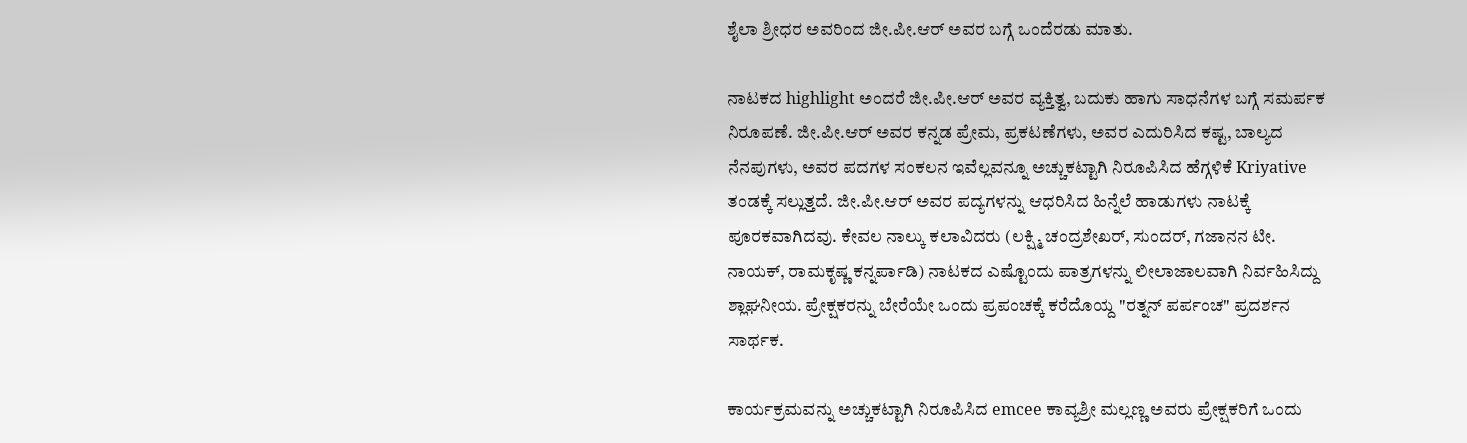ಶೈಲಾ ಶ್ರೀಧರ ಅವರಿಂದ ಜೀ.ಪೀ.ಆರ್ ಅವರ ಬಗ್ಗೆ ಒಂದೆರಡು ಮಾತು.

ನಾಟಕದ highlight ಅಂದರೆ ಜೀ.ಪೀ.ಆರ್ ಅವರ ವ್ಯಕ್ತಿತ್ವ, ಬದುಕು ಹಾಗು ಸಾಧನೆಗಳ ಬಗ್ಗೆ ಸಮರ್ಪಕ ನಿರೂಪಣೆ. ಜೀ.ಪೀ.ಆರ್ ಅವರ ಕನ್ನಡ ಪ್ರೇಮ, ಪ್ರಕಟಣೆಗಳು, ಅವರ ಎದುರಿಸಿದ ಕಷ್ಟ, ಬಾಲ್ಯದ ನೆನಪುಗಳು, ಅವರ ಪದಗಳ ಸಂಕಲನ ಇವೆಲ್ಲವನ್ನೂ ಅಚ್ಚುಕಟ್ಟಾಗಿ ನಿರೂಪಿಸಿದ ಹೆಗ್ಗಳಿಕೆ Kriyative ತಂಡಕ್ಕೆ ಸಲ್ಲುತ್ತದೆ. ಜೀ.ಪೀ.ಆರ್ ಅವರ ಪದ್ಯಗಳನ್ನು ಆಧರಿಸಿದ ಹಿನ್ನೆಲೆ ಹಾಡುಗಳು ನಾಟಕ್ಕೆ ಪೂರಕವಾಗಿದವು. ಕೇವಲ ನಾಲ್ಕು ಕಲಾವಿದರು (ಲಕ್ಷ್ಮಿ ಚಂದ್ರಶೇಖರ್, ಸುಂದರ್, ಗಜಾನನ ಟೀ. ನಾಯಕ್, ರಾಮಕೃಷ್ಣ ಕನ್ನರ್ಪಾಡಿ) ನಾಟಕದ ಎಷ್ಟೊಂದು ಪಾತ್ರಗಳನ್ನು ಲೀಲಾಜಾಲವಾಗಿ ನಿರ್ವಹಿಸಿದ್ದು ಶ್ಲಾಘನೀಯ. ಪ್ರೇಕ್ಷಕರನ್ನು ಬೇರೆಯೇ ಒಂದು ಪ್ರಪಂಚಕ್ಕೆ ಕರೆದೊಯ್ದ "ರತ್ನನ್ ಪರ್ಪಂಚ" ಪ್ರದರ್ಶನ ಸಾರ್ಥಕ.

ಕಾರ್ಯಕ್ರಮವನ್ನು ಅಚ್ಚುಕಟ್ಟಾಗಿ ನಿರೂಪಿಸಿದ emcee ಕಾವ್ಯಶ್ರೀ ಮಲ್ಲಣ್ಣ ಅವರು ಪ್ರೇಕ್ಷಕರಿಗೆ ಒಂದು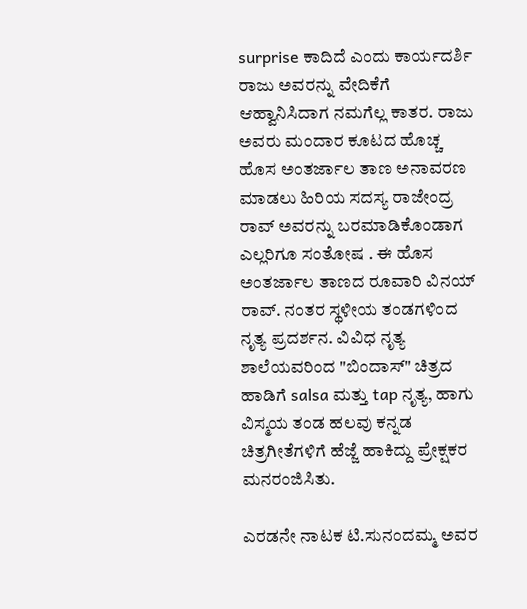surprise ಕಾದಿದೆ ಎಂದು ಕಾರ್ಯದರ್ಶಿ ರಾಜು ಅವರನ್ನು ವೇದಿಕೆಗೆ ಆಹ್ವಾನಿಸಿದಾಗ ನಮಗೆಲ್ಲ ಕಾತರ. ರಾಜು ಅವರು ಮಂದಾರ ಕೂಟದ ಹೊಚ್ಚ ಹೊಸ ಅಂತರ್ಜಾಲ ತಾಣ ಅನಾವರಣ ಮಾಡಲು ಹಿರಿಯ ಸದಸ್ಯ ರಾಜೇಂದ್ರ ರಾವ್ ಅವರನ್ನು ಬರಮಾಡಿಕೊಂಡಾಗ ಎಲ್ಲರಿಗೂ ಸಂತೋಷ . ಈ ಹೊಸ ಅಂತರ್ಜಾಲ ತಾಣದ ರೂವಾರಿ ವಿನಯ್ ರಾವ್. ನಂತರ ಸ್ಥಳೀಯ ತಂಡಗಳಿಂದ ನೃತ್ಯ ಪ್ರದರ್ಶನ. ವಿವಿಧ ನೃತ್ಯ ಶಾಲೆಯವರಿಂದ "ಬಿಂದಾಸ್" ಚಿತ್ರದ ಹಾಡಿಗೆ salsa ಮತ್ತು tap ನೃತ್ಯ, ಹಾಗು ವಿಸ್ಮಯ ತಂಡ ಹಲವು ಕನ್ನಡ ಚಿತ್ರಗೀತೆಗಳಿಗೆ ಹೆಜ್ಜೆ ಹಾಕಿದ್ದು ಪ್ರೇಕ್ಷಕರ ಮನರಂಜಿಸಿತು.

ಎರಡನೇ ನಾಟಕ ಟಿ.ಸುನಂದಮ್ಮ ಅವರ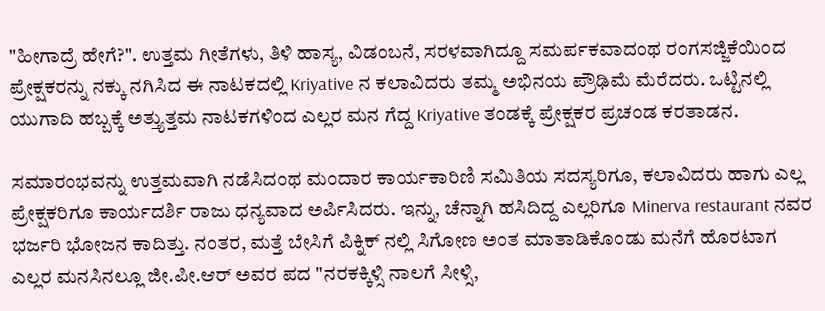"ಹೀಗಾದ್ರೆ ಹೇಗೆ?". ಉತ್ತಮ ಗೀತೆಗಳು, ತಿಳಿ ಹಾಸ್ಯ, ವಿಡಂಬನೆ, ಸರಳವಾಗಿದ್ದೂ ಸಮರ್ಪಕವಾದಂಥ ರಂಗಸಜ್ಜಿಕೆಯಿಂದ ಪ್ರೇಕ್ಷಕರನ್ನು ನಕ್ಕು ನಗಿಸಿದ ಈ ನಾಟಕದಲ್ಲಿ Kriyative ನ ಕಲಾವಿದರು ತಮ್ಮ ಅಭಿನಯ ಪ್ರೌಢಿಮೆ ಮೆರೆದರು. ಒಟ್ಟಿನಲ್ಲಿ ಯುಗಾದಿ ಹಬ್ಬಕ್ಕೆ ಅತ್ತ್ಯುತ್ತಮ ನಾಟಕಗಳಿಂದ ಎಲ್ಲರ ಮನ ಗೆದ್ದ Kriyative ತಂಡಕ್ಕೆ ಪ್ರೇಕ್ಷಕರ ಪ್ರಚಂಡ ಕರತಾಡನ.

ಸಮಾರಂಭವನ್ನು ಉತ್ತಮವಾಗಿ ನಡೆಸಿದಂಥ ಮಂದಾರ ಕಾರ್ಯಕಾರಿಣಿ ಸಮಿತಿಯ ಸದಸ್ಯರಿಗೂ, ಕಲಾವಿದರು ಹಾಗು ಎಲ್ಲ ಪ್ರೇಕ್ಷಕರಿಗೂ ಕಾರ್ಯದರ್ಶಿ ರಾಜು ಧನ್ಯವಾದ ಅರ್ಪಿಸಿದರು. ಇನ್ನು, ಚೆನ್ನಾಗಿ ಹಸಿದಿದ್ದ ಎಲ್ಲರಿಗೂ Minerva restaurant ನವರ ಭರ್ಜರಿ ಭೋಜನ ಕಾದಿತ್ತು. ನಂತರ, ಮತ್ತೆ ಬೇಸಿಗೆ ಪಿಕ್ನಿಕ್ ನಲ್ಲಿ ಸಿಗೋಣ ಅಂತ ಮಾತಾಡಿಕೊಂಡು ಮನೆಗೆ ಹೊರಟಾಗ ಎಲ್ಲರ ಮನಸಿನಲ್ಲೂ ಜೀ.ಪೀ.ಆರ್ ಅವರ ಪದ "ನರಕಕ್ಕಿಳ್ಸಿ ನಾಲಗೆ ಸೀಳ್ಸಿ,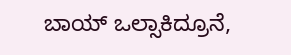ಬಾಯ್ ಒಲ್ಸಾಕಿದ್ರೂನೆ,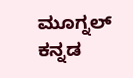ಮೂಗ್ನಲ್ ಕನ್ನಡ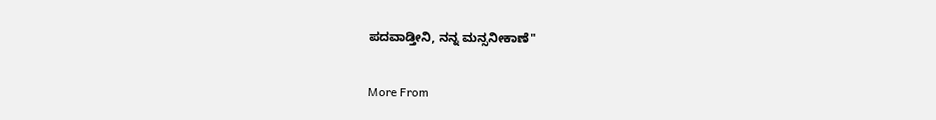ಪದವಾಡ್ತೀನಿ, ನನ್ನ ಮನ್ಸನೀಕಾಣೆ"

More From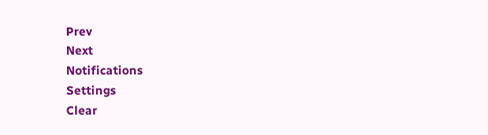Prev
Next
Notifications
Settings
Clear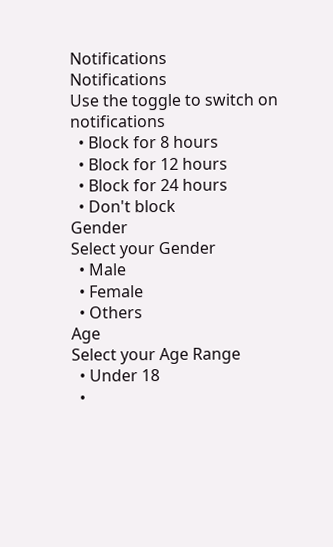Notifications
Notifications
Use the toggle to switch on notifications
  • Block for 8 hours
  • Block for 12 hours
  • Block for 24 hours
  • Don't block
Gender
Select your Gender
  • Male
  • Female
  • Others
Age
Select your Age Range
  • Under 18
  •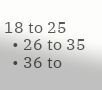18 to 25
  • 26 to 35
  • 36 to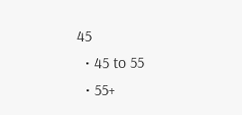45
  • 45 to 55
  • 55+